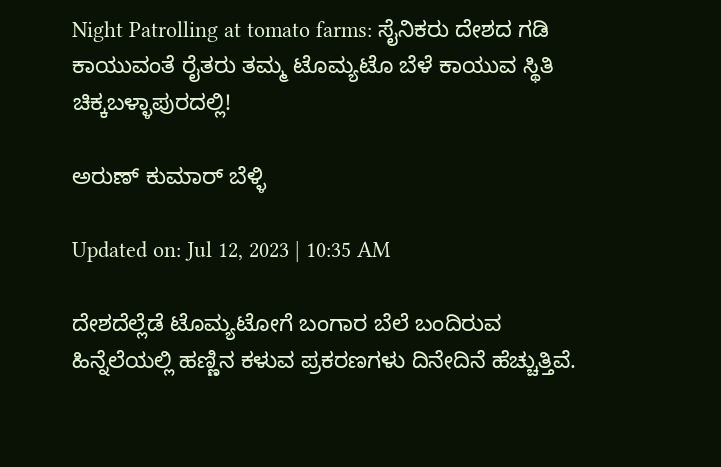Night Patrolling at tomato farms: ಸೈನಿಕರು ದೇಶದ ಗಡಿ ಕಾಯುವಂತೆ ರೈತರು ತಮ್ಮ ಟೊಮ್ಯಟೊ ಬೆಳೆ ಕಾಯುವ ಸ್ಥಿತಿ ಚಿಕ್ಕಬಳ್ಳಾಪುರದಲ್ಲಿ!

ಅರುಣ್ ಕುಮಾರ್ ಬೆಳ್ಳಿ

Updated on: Jul 12, 2023 | 10:35 AM

ದೇಶದೆಲ್ಲೆಡೆ ಟೊಮ್ಯಟೋಗೆ ಬಂಗಾರ ಬೆಲೆ ಬಂದಿರುವ ಹಿನ್ನೆಲೆಯಲ್ಲಿ ಹಣ್ಣಿನ ಕಳುವ ಪ್ರಕರಣಗಳು ದಿನೇದಿನೆ ಹೆಚ್ಚುತ್ತಿವೆ.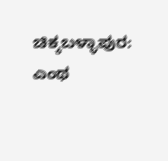ಚಿಕ್ಕಬಳ್ಳಾಪುರ: ಎಂಥ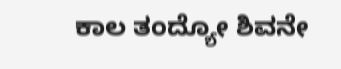ಕಾಲ ತಂದ್ಯೋ ಶಿವನೇ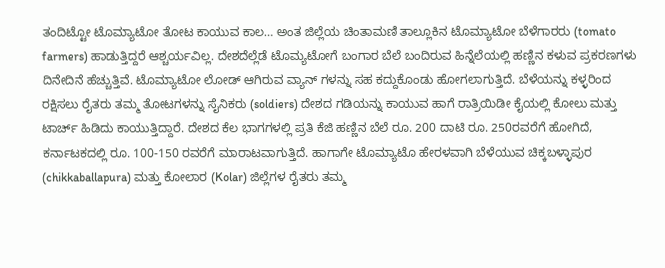ತಂದಿಟ್ಟೋ ಟೊಮ್ಯಾಟೋ ತೋಟ ಕಾಯುವ ಕಾಲ… ಅಂತ ಜಿಲ್ಲೆಯ ಚಿಂತಾಮಣಿ ತಾಲ್ಲೂಕಿನ ಟೊಮ್ಯಾಟೋ ಬೆಳೆಗಾರರು (tomato farmers) ಹಾಡುತ್ತಿದ್ದರೆ ಆಶ್ಚರ್ಯವಿಲ್ಲ. ದೇಶದೆಲ್ಲೆಡೆ ಟೊಮ್ಯಟೋಗೆ ಬಂಗಾರ ಬೆಲೆ ಬಂದಿರುವ ಹಿನ್ನೆಲೆಯಲ್ಲಿ ಹಣ್ಣಿನ ಕಳುವ ಪ್ರಕರಣಗಳು ದಿನೇದಿನೆ ಹೆಚ್ಚುತ್ತಿವೆ. ಟೊಮ್ಯಾಟೋ ಲೋಡ್ ಆಗಿರುವ ವ್ಯಾನ್ ಗಳನ್ನು ಸಹ ಕದ್ದುಕೊಂಡು ಹೋಗಲಾಗುತ್ತಿದೆ. ಬೆಳೆಯನ್ನು ಕಳ್ಳರಿಂದ ರಕ್ಷಿಸಲು ರೈತರು ತಮ್ಮ ತೋಟಗಳನ್ನು ಸೈನಿಕರು (soldiers) ದೇಶದ ಗಡಿಯನ್ನು ಕಾಯುವ ಹಾಗೆ ರಾತ್ರಿಯಿಡೀ ಕೈಯಲ್ಲಿ ಕೋಲು ಮತ್ತು ಟಾರ್ಚ್ ಹಿಡಿದು ಕಾಯುತ್ತಿದ್ದಾರೆ. ದೇಶದ ಕೆಲ ಭಾಗಗಳಲ್ಲಿ ಪ್ರತಿ ಕೆಜಿ ಹಣ್ಣಿನ ಬೆಲೆ ರೂ. 200 ದಾಟಿ ರೂ. 250ರವರೆಗೆ ಹೋಗಿದೆ, ಕರ್ನಾಟಕದಲ್ಲಿ ರೂ. 100-150 ರವರೆಗೆ ಮಾರಾಟವಾಗುತ್ತಿದೆ. ಹಾಗಾಗೇ ಟೊಮ್ಯಾಟೊ ಹೇರಳವಾಗಿ ಬೆಳೆಯುವ ಚಿಕ್ಕಬಳ್ಳಾಪುರ (chikkaballapura) ಮತ್ತು ಕೋಲಾರ (Kolar) ಜಿಲ್ಲೆಗಳ ರೈತರು ತಮ್ಮ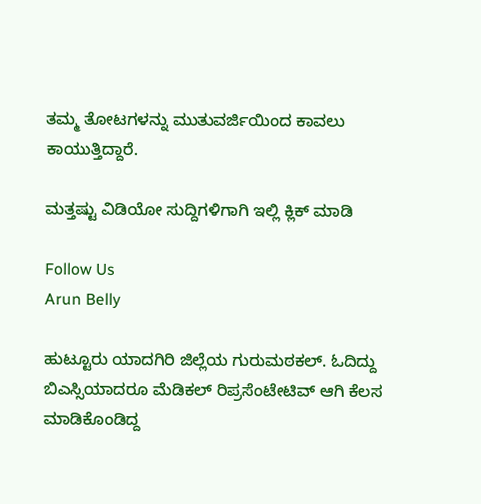ತಮ್ಮ ತೋಟಗಳನ್ನು ಮುತುವರ್ಜಿಯಿಂದ ಕಾವಲು ಕಾಯುತ್ತಿದ್ದಾರೆ.

ಮತ್ತಷ್ಟು ವಿಡಿಯೋ ಸುದ್ದಿಗಳಿಗಾಗಿ ಇಲ್ಲಿ ಕ್ಲಿಕ್ ಮಾಡಿ

Follow Us
Arun Belly

ಹುಟ್ಟೂರು ಯಾದಗಿರಿ ಜಿಲ್ಲೆಯ ಗುರುಮಠಕಲ್. ಓದಿದ್ದು ಬಿಎಸ್ಸಿಯಾದರೂ ಮೆಡಿಕಲ್ ರಿಪ್ರಸೆಂಟೇಟಿವ್ ಆಗಿ ಕೆಲಸ ಮಾಡಿಕೊಂಡಿದ್ದ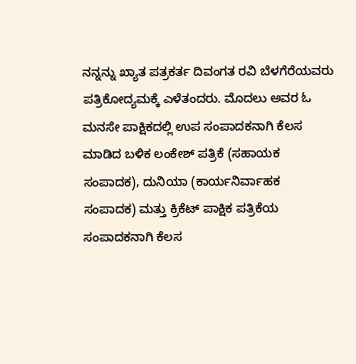ನನ್ನನ್ನು ಖ್ಯಾತ ಪತ್ರಕರ್ತ ದಿವಂಗತ ರವಿ ಬೆಳಗೆರೆಯವರು ಪತ್ರಿಕೋದ್ಯಮಕ್ಕೆ ಎಳೆತಂದರು. ಮೊದಲು ಅವರ ಓ ಮನಸೇ ಪಾಕ್ಷಿಕದಲ್ಲಿ ಉಪ ಸಂಪಾದಕನಾಗಿ ಕೆಲಸ ಮಾಡಿದ ಬಳಿಕ ಲಂಕೇಶ್ ಪತ್ರಿಕೆ (ಸಹಾಯಕ ಸಂಪಾದಕ), ದುನಿಯಾ (ಕಾರ್ಯನಿರ್ವಾಹಕ ಸಂಪಾದಕ) ಮತ್ತು ಕ್ರಿಕೆಟ್ ಪಾಕ್ಷಿಕ ಪತ್ರಿಕೆಯ ಸಂಪಾದಕನಾಗಿ ಕೆಲಸ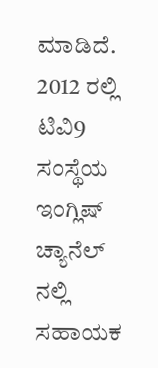ಮಾಡಿದೆ. 2012 ರಲ್ಲಿ ಟಿವಿ9 ಸಂಸ್ಥೆಯ ಇಂಗ್ಲಿಷ್ ಚ್ಯಾನೆಲ್ ನಲ್ಲಿ ಸಹಾಯಕ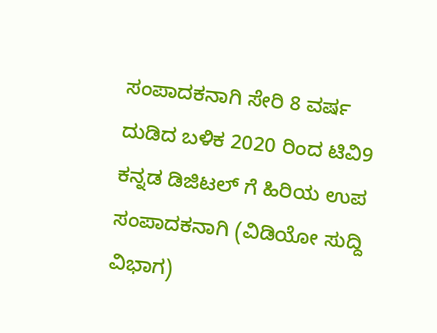ಸಂಪಾದಕನಾಗಿ ಸೇರಿ 8 ವರ್ಷ ದುಡಿದ ಬಳಿಕ 2020 ರಿಂದ ಟಿವಿ9 ಕನ್ನಡ ಡಿಜಿಟಲ್ ಗೆ ಹಿರಿಯ ಉಪ ಸಂಪಾದಕನಾಗಿ (ವಿಡಿಯೋ ಸುದ್ದಿ ವಿಭಾಗ)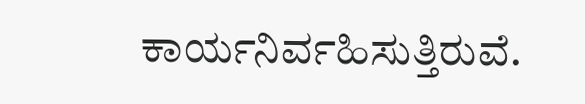ಕಾರ್ಯನಿರ್ವಹಿಸುತ್ತಿರುವೆ.